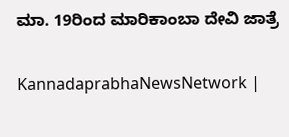ಮಾ. 19ರಿಂದ ಮಾರಿಕಾಂಬಾ ದೇವಿ ಜಾತ್ರೆ

KannadaprabhaNewsNetwork |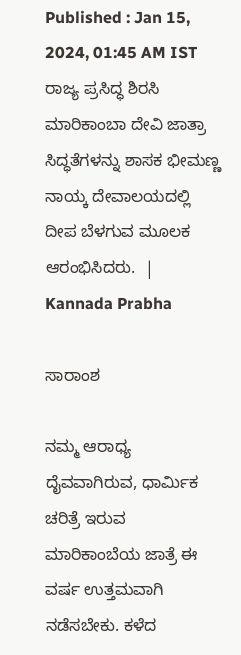Published : Jan 15, 2024, 01:45 AM IST
ರಾಜ್ಯ ಪ್ರಸಿದ್ಧ ಶಿರಸಿ ಮಾರಿಕಾಂಬಾ ದೇವಿ ಜಾತ್ರಾ ಸಿದ್ಧತೆಗಳನ್ನು ಶಾಸಕ ಭೀಮಣ್ಣ ನಾಯ್ಕ ದೇವಾಲಯದಲ್ಲಿ ದೀಪ ಬೆಳಗುವ ಮೂಲಕ ಆರಂಭಿಸಿದರು.  | Kannada Prabha

ಸಾರಾಂಶ

ನಮ್ಮ ಆರಾಧ್ಯ ದೈವವಾಗಿರುವ, ಧಾರ್ಮಿಕ ಚರಿತ್ರೆ ಇರುವ ಮಾರಿಕಾಂಬೆಯ ಜಾತ್ರೆ ಈ ವರ್ಷ ಉತ್ತಮವಾಗಿ ನಡೆಸಬೇಕು. ಕಳೆದ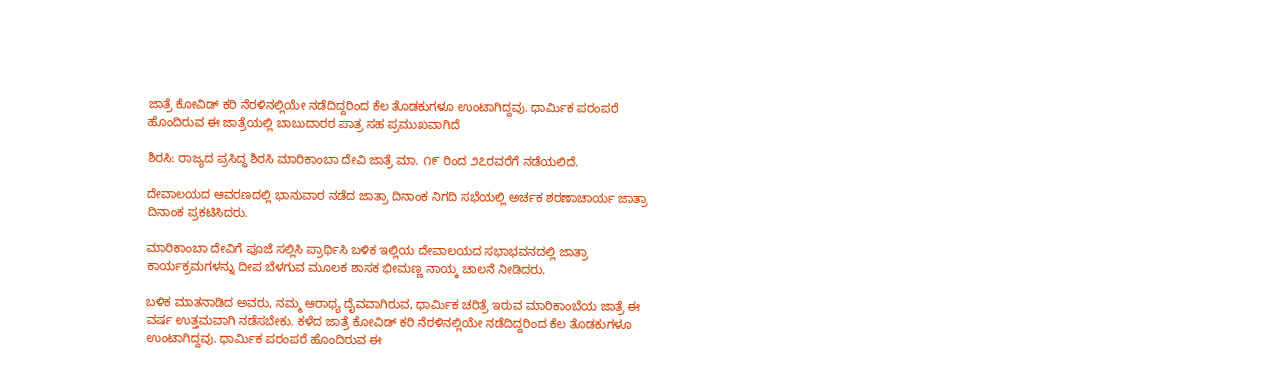ಜಾತ್ರೆ ಕೋವಿಡ್ ಕರಿ ನೆರಳಿನಲ್ಲಿಯೇ ನಡೆದಿದ್ದರಿಂದ ಕೆಲ ತೊಡಕುಗಳೂ ಉಂಟಾಗಿದ್ದವು. ಧಾರ್ಮಿಕ ಪರಂಪರೆ ಹೊಂದಿರುವ ಈ ಜಾತ್ರೆಯಲ್ಲಿ ಬಾಬುದಾರರ ಪಾತ್ರ ಸಹ ಪ್ರಮುಖವಾಗಿದೆ

ಶಿರಸಿ: ರಾಜ್ಯದ ಪ್ರಸಿದ್ಧ ಶಿರಸಿ ಮಾರಿಕಾಂಬಾ ದೇವಿ ಜಾತ್ರೆ ಮಾ. ೧೯ ರಿಂದ ೨೭ರವರೆಗೆ ನಡೆಯಲಿದೆ.

ದೇವಾಲಯದ ಆವರಣದಲ್ಲಿ ಭಾನುವಾರ ನಡೆದ ಜಾತ್ರಾ ದಿನಾಂಕ ನಿಗದಿ ಸಭೆಯಲ್ಲಿ ಅರ್ಚಕ ಶರಣಾಚಾರ್ಯ ಜಾತ್ರಾ ದಿನಾಂಕ ಪ್ರಕಟಿಸಿದರು.

ಮಾರಿಕಾಂಬಾ ದೇವಿಗೆ ಪೂಜೆ ಸಲ್ಲಿಸಿ ಪ್ರಾರ್ಥಿಸಿ ಬಳಿಕ ಇಲ್ಲಿಯ ದೇವಾಲಯದ ಸಭಾಭವನದಲ್ಲಿ ಜಾತ್ರಾ ಕಾರ್ಯಕ್ರಮಗಳನ್ನು ದೀಪ ಬೆಳಗುವ ಮೂಲಕ ಶಾಸಕ ಭೀಮಣ್ಣ ನಾಯ್ಕ ಚಾಲನೆ ನೀಡಿದರು.

ಬಳಿಕ ಮಾತನಾಡಿದ ಅವರು, ನಮ್ಮ ಆರಾಧ್ಯ ದೈವವಾಗಿರುವ, ಧಾರ್ಮಿಕ ಚರಿತ್ರೆ ಇರುವ ಮಾರಿಕಾಂಬೆಯ ಜಾತ್ರೆ ಈ ವರ್ಷ ಉತ್ತಮವಾಗಿ ನಡೆಸಬೇಕು. ಕಳೆದ ಜಾತ್ರೆ ಕೋವಿಡ್ ಕರಿ ನೆರಳಿನಲ್ಲಿಯೇ ನಡೆದಿದ್ದರಿಂದ ಕೆಲ ತೊಡಕುಗಳೂ ಉಂಟಾಗಿದ್ದವು. ಧಾರ್ಮಿಕ ಪರಂಪರೆ ಹೊಂದಿರುವ ಈ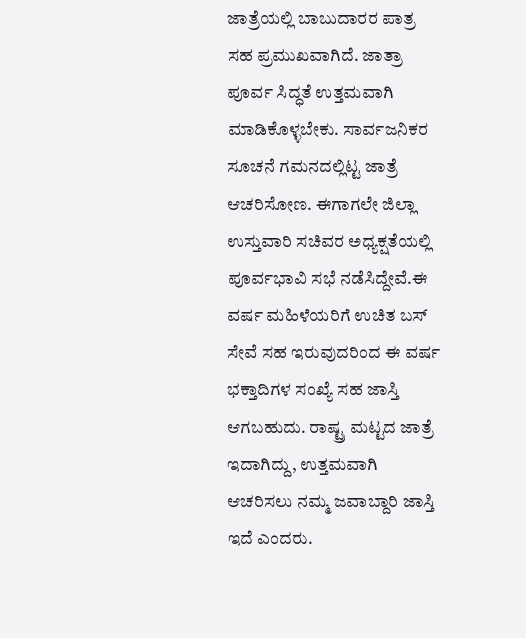ಜಾತ್ರೆಯಲ್ಲಿ ಬಾಬುದಾರರ ಪಾತ್ರ ಸಹ ಪ್ರಮುಖವಾಗಿದೆ. ಜಾತ್ರಾ ಪೂರ್ವ ಸಿದ್ಧತೆ ಉತ್ತಮವಾಗಿ ಮಾಡಿಕೊಳ್ಳಬೇಕು. ಸಾರ್ವಜನಿಕರ ಸೂಚನೆ ಗಮನದಲ್ಲಿಟ್ಟ ಜಾತ್ರೆ ಆಚರಿಸೋಣ. ಈಗಾಗಲೇ ಜಿಲ್ಲಾ ಉಸ್ತುವಾರಿ ಸಚಿವರ ಅಧ್ಯಕ್ಷತೆಯಲ್ಲಿ ಪೂರ್ವಭಾವಿ ಸಭೆ ನಡೆಸಿದ್ದೇವೆ.ಈ ವರ್ಷ ಮಹಿಳೆಯರಿಗೆ ಉಚಿತ ಬಸ್ ಸೇವೆ ಸಹ ಇರುವುದರಿಂದ ಈ ವರ್ಷ ಭಕ್ತಾದಿಗಳ ಸಂಖ್ಯೆ ಸಹ ಜಾಸ್ತಿ ಆಗಬಹುದು. ರಾಷ್ಟ್ರ ಮಟ್ಟದ ಜಾತ್ರೆ ಇದಾಗಿದ್ದು, ಉತ್ತಮವಾಗಿ ಆಚರಿಸಲು ನಮ್ಮ ಜವಾಬ್ದಾರಿ ಜಾಸ್ತಿ ಇದೆ ಎಂದರು.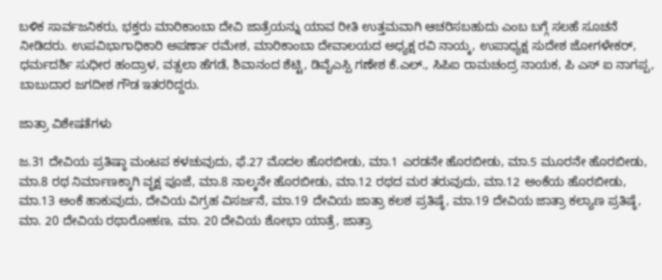ಬಳಿಕ ಸಾರ್ವಜನಿಕರು, ಭಕ್ತರು ಮಾರಿಕಾಂಬಾ ದೇವಿ ಜಾತ್ರೆಯನ್ನು ಯಾವ ರೀತಿ ಉತ್ತಮವಾಗಿ ಆಚರಿಸಬಹುದು ಎಂಬ ಬಗ್ಗೆ ಸಲಹೆ ಸೂಚನೆ ನೀಡಿದರು. ಉಪವಿಭಾಗಾಧಿಕಾರಿ ಅಪರ್ಣಾ ರಮೇಶ, ಮಾರಿಕಾಂಬಾ ದೇವಾಲಯದ ಅಧ್ಯಕ್ಷ ರವಿ ನಾಯ್ಕ, ಉಪಾಧ್ಯಕ್ಷ ಸುದೇಶ ಜೋಗಳೇಕರ್, ಧರ್ಮದರ್ಶಿ ಸುಧೀರ ಹಂದ್ರಾಳ, ವತ್ಸಲಾ ಹೆಗಡೆ, ಶಿವಾನಂದ ಶೆಟ್ಟಿ, ಡಿವೈಎಸ್ಪಿ ಗಣೇಶ ಕೆ.ಎಲ್., ಸಿಪಿಐ ರಾಮಚಂದ್ರ ನಾಯಕ, ಪಿ ಎಸ್ ಐ ನಾಗಪ್ಪ, ಬಾಬುದಾರ ಜಗದೀಶ ಗೌಡ ಇತರರಿದ್ದರು.

ಜಾತ್ರಾ ವಿಶೇಷತೆಗಳು

ಜ.31 ದೇವಿಯ ಪ್ರತಿಷ್ಠಾ ಮಂಟಪ ಕಳಚುವುದು, ಫೆ.27 ಮೊದಲ ಹೊರಬೀಡು, ಮಾ.1 ಎರಡನೇ ಹೊರಬೀಡು, ಮಾ.5 ಮೂರನೇ ಹೊರಬೀಡು, ಮಾ.8 ರಥ ನಿರ್ಮಾಣಕ್ಕಾಗಿ ವೃಕ್ಷ ಪೂಜೆ, ಮಾ.8 ನಾಲ್ಕನೇ ಹೊರಬೀಡು, ಮಾ.12 ರಥದ ಮರ ತರುವುದು, ಮಾ.12 ಅಂಕೆಯ ಹೊರಬೀಡು, ಮಾ.13 ಅಂಕೆ ಹಾಕುವುದು, ದೇವಿಯ ವಿಗ್ರಹ ವಿಸರ್ಜನೆ, ಮಾ.19 ದೇವಿಯ ಜಾತ್ರಾ ಕಲಶ ಪ್ರತಿಷ್ಠೆ, ಮಾ.19 ದೇವಿಯ ಜಾತ್ರಾ ಕಲ್ಯಾಣ ಪ್ರತಿಷ್ಠೆ, ಮಾ. 20 ದೇವಿಯ ರಥಾರೋಹಣ, ಮಾ. 20 ದೇವಿಯ ಶೋಭಾ ಯಾತ್ರೆ, ಜಾತ್ರಾ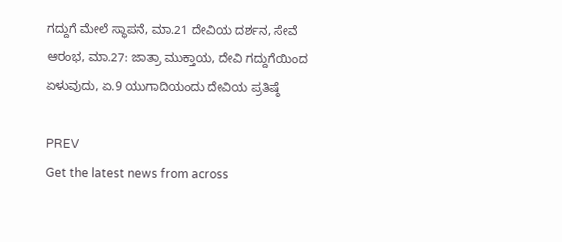ಗದ್ದುಗೆ ಮೇಲೆ ಸ್ಥಾಪನೆ, ಮಾ.21 ದೇವಿಯ ದರ್ಶನ, ಸೇವೆ ಆರಂಭ, ಮಾ.27: ಜಾತ್ರಾ ಮುಕ್ತಾಯ, ದೇವಿ ಗದ್ದುಗೆಯಿಂದ ಏಳುವುದು, ಏ.9 ಯುಗಾದಿಯಂದು ದೇವಿಯ ಪ್ರತಿಷ್ಠೆ

PREV
Get the latest news from across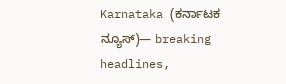Karnataka (ಕರ್ನಾಟಕ ನ್ಯೂಸ್)— breaking headlines,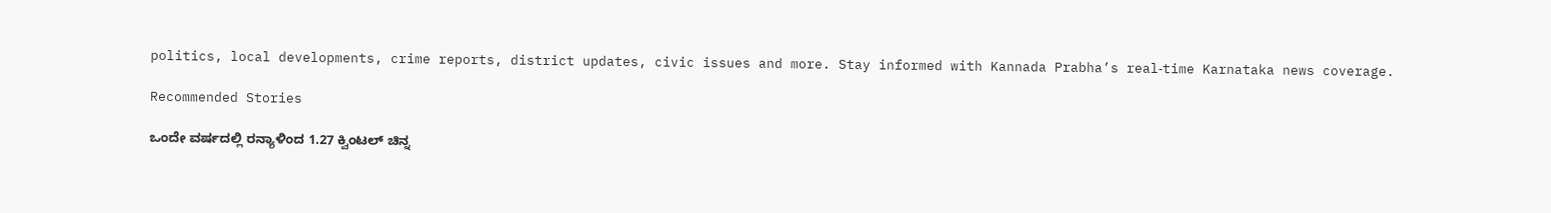politics, local developments, crime reports, district updates, civic issues and more. Stay informed with Kannada Prabha’s real‑time Karnataka news coverage.

Recommended Stories

ಒಂದೇ ವರ್ಷದಲ್ಲಿ ರನ್ಯಾಳಿಂದ 1.27 ಕ್ವಿಂಟಲ್‌ ಚಿನ್ನ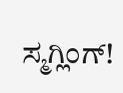ಸ್ಮಗ್ಲಿಂಗ್!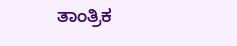ತಾಂತ್ರಿಕ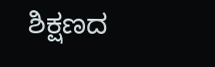ಶಿಕ್ಷಣದ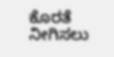ಕೊರತೆ ನೀಗಿಸಲು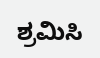ಶ್ರಮಿಸಿ